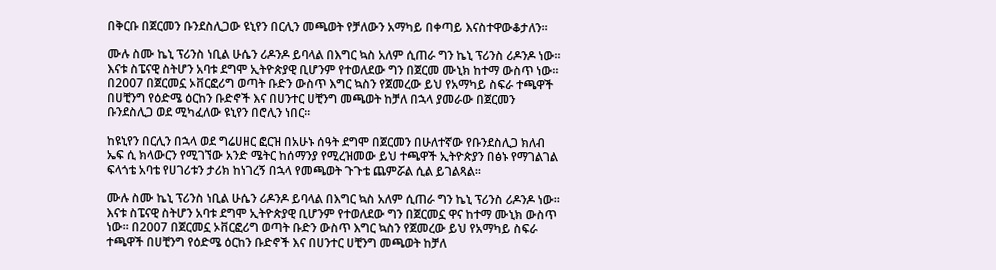በቅርቡ በጀርመን ቡንደስሊጋው ዩኒየን በርሊን መጫወት የቻለውን አማካይ በቀጣይ እናስተዋውቆታለን።

ሙሉ ስሙ ኬኒ ፕሪንስ ነቢል ሁሴን ሪዶንዶ ይባላል በእግር ኳስ አለም ሲጠራ ግን ኬኒ ፕሪንስ ሪዶንዶ ነው። እናቱ ስፔናዊ ስትሆን አባቱ ደግሞ ኢትዮጵያዊ ቢሆንም የተወለደው ግን በጀርመ ሙኒክ ከተማ ውስጥ ነው። በ2007 በጀርመኗ ኦቨርፎሪግ ወጣት ቡድን ውስጥ እግር ኳስን የጀመረው ይህ የአማካይ ስፍራ ተጫዋች በሀቺንግ የዕድሜ ዕርከን ቡድኖች እና በሀንተር ሀቺንግ መጫወት ከቻለ በኋላ ያመራው በጀርመን ቡንደስሊጋ ወደ ሚካፈለው ዩኒየን በሮሊን ነበር።

ከዩኒየን በርሊን በኋላ ወደ ግሬሀዘር ፎርዝ በአሁኑ ሰዓት ደግሞ በጀርመን በሁለተኛው የቡንደስሊጋ ክለብ ኤፍ ሲ ክላውርን የሚገኘው አንድ ሜትር ከሰማንያ የሚረዝመው ይህ ተጫዋች ኢትዮጵያን በፅኑ የማገልገል ፍላጎቴ አባቴ የሀገሪቱን ታሪክ ከነገረኝ በኋላ የመጫወት ጉጉቴ ጨምሯል ሲል ይገልጻል።

ሙሉ ስሙ ኬኒ ፕሪንስ ነቢል ሁሴን ሪዶንዶ ይባላል በእግር ኳስ አለም ሲጠራ ግን ኬኒ ፕሪንስ ሪዶንዶ ነው። እናቱ ስፔናዊ ስትሆን አባቱ ደግሞ ኢትዮጵያዊ ቢሆንም የተወለደው ግን በጀርመኗ ዋና ከተማ ሙኒክ ውስጥ ነው። በ2007 በጀርመኗ ኦቨርፎሪግ ወጣት ቡድን ውስጥ እግር ኳስን የጀመረው ይህ የአማካይ ስፍራ ተጫዋች በሀቺንግ የዕድሜ ዕርከን ቡድኖች እና በሀንተር ሀቺንግ መጫወት ከቻለ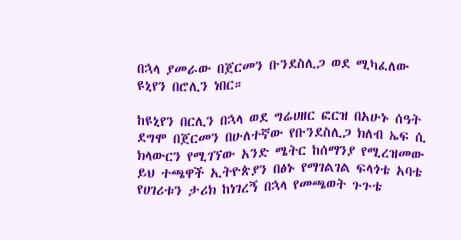በኋላ ያመራው በጀርመን ቡንደስሊጋ ወደ ሚካፈለው ዩኒየን በሮሊን ነበር።

ከዩኒየን በርሊን በኋላ ወደ ግሬሀዘር ፎርዝ በአሁኑ ሰዓት ደግሞ በጀርመን በሁለተኛው የቡንደስሊጋ ክለብ ኤፍ ሲ ክላውርን የሚገኘው አንድ ሜትር ከሰማንያ የሚረዝመው ይህ ተጫዋች ኢትዮጵያን በፅኑ የማገልገል ፍላጎቴ አባቴ የሀገሪቱን ታሪክ ከነገረኝ በኋላ የመጫወት ጉጉቴ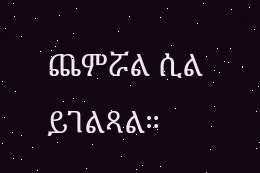ጨምሯል ሲል ይገልጻል።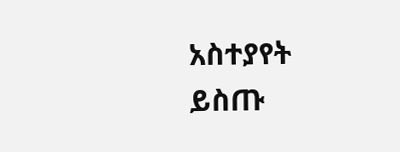አስተያየት ይስጡ